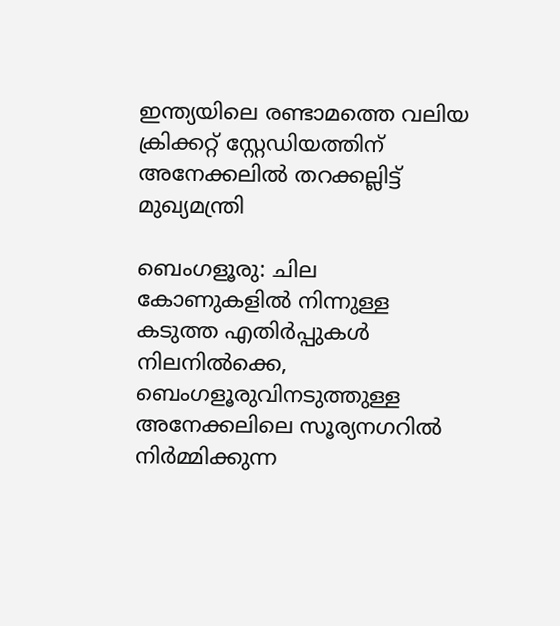ഇന്ത്യയിലെ രണ്ടാമത്തെ വലിയ ക്രിക്കറ്റ് സ്റ്റേഡിയത്തിന് അനേക്കലിൽ തറക്കല്ലിട്ട് മുഖ്യമന്ത്രി

ബെംഗളൂരു: ചില കോണുകളിൽ നിന്നുള്ള കടുത്ത എതിർപ്പുകൾ നിലനിൽക്കെ, ബെംഗളൂരുവിനടുത്തുള്ള അനേക്കലിലെ സൂര്യനഗറിൽ നിർമ്മിക്കുന്ന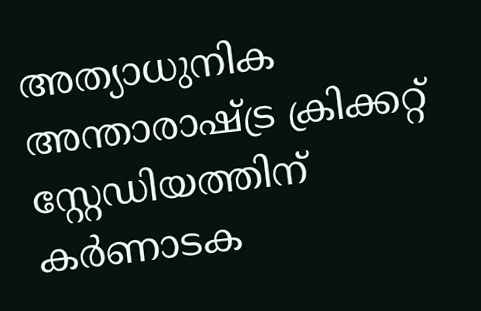അത്യാധുനിക അന്താരാഷ്ട്ര ക്രിക്കറ്റ് സ്റ്റേഡിയത്തിന് കർണാടക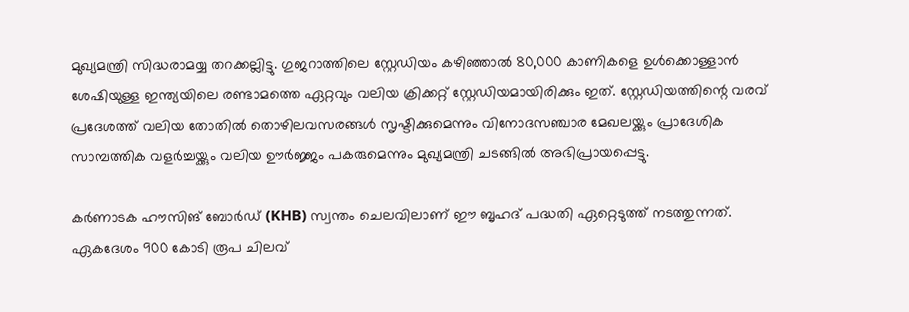മുഖ്യമന്ത്രി സിദ്ധരാമയ്യ തറക്കല്ലിട്ടു. ഗുജറാത്തിലെ സ്റ്റേഡിയം കഴിഞ്ഞാൽ 80,000 കാണികളെ ഉൾക്കൊള്ളാൻ ശേഷിയുള്ള ഇന്ത്യയിലെ രണ്ടാമത്തെ ഏറ്റവും വലിയ ക്രിക്കറ്റ് സ്റ്റേഡിയമായിരിക്കും ഇത്. സ്റ്റേഡിയത്തിന്റെ വരവ് പ്രദേശത്ത് വലിയ തോതിൽ തൊഴിലവസരങ്ങൾ സൃഷ്ടിക്കുമെന്നും വിനോദസഞ്ചാര മേഖലയ്ക്കും പ്രാദേശിക സാമ്പത്തിക വളർച്ചയ്ക്കും വലിയ ഊർജ്ജം പകരുമെന്നും മുഖ്യമന്ത്രി ചടങ്ങിൽ അഭിപ്രായപ്പെട്ടു.

കർണാടക ഹൗസിങ് ബോർഡ് (KHB) സ്വന്തം ചെലവിലാണ് ഈ ബൃഹദ് പദ്ധതി ഏറ്റെടുത്ത് നടത്തുന്നത്. ഏകദേശം 900 കോടി രൂപ ചിലവ്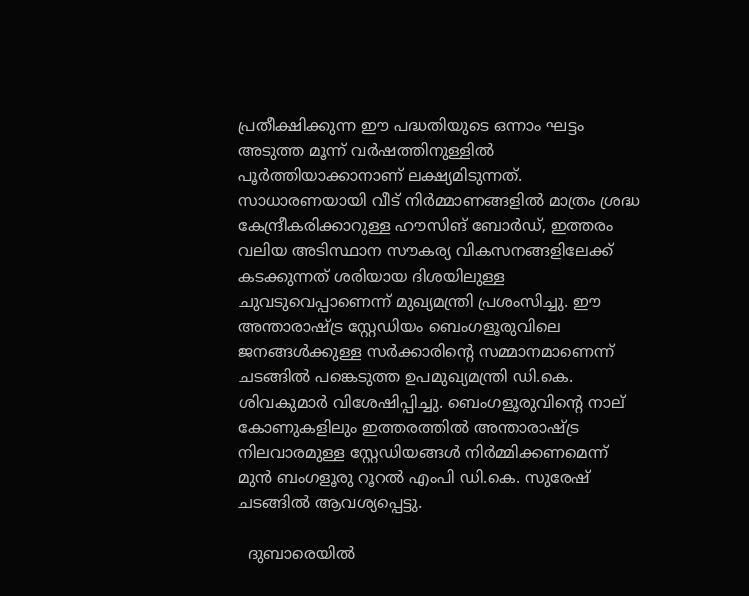പ്രതീക്ഷിക്കുന്ന ഈ പദ്ധതിയുടെ ഒന്നാം ഘട്ടം അടുത്ത മൂന്ന് വർഷത്തിനുള്ളിൽ പൂർത്തിയാക്കാനാണ് ലക്ഷ്യമിടുന്നത്. സാധാരണയായി വീട് നിർമ്മാണങ്ങളിൽ മാത്രം ശ്രദ്ധ കേന്ദ്രീകരിക്കാറുള്ള ഹൗസിങ് ബോർഡ്, ഇത്തരം വലിയ അടിസ്ഥാന സൗകര്യ വികസനങ്ങളിലേക്ക് കടക്കുന്നത് ശരിയായ ദിശയിലുള്ള ചുവടുവെപ്പാണെന്ന് മുഖ്യമന്ത്രി പ്രശംസിച്ചു. ഈ അന്താരാഷ്ട്ര സ്റ്റേഡിയം ബെംഗളൂരുവിലെ ജനങ്ങൾക്കുള്ള സർക്കാരിന്റെ സമ്മാനമാണെന്ന് ചടങ്ങിൽ പങ്കെടുത്ത ഉപമുഖ്യമന്ത്രി ഡി.കെ. ശിവകുമാർ വിശേഷിപ്പിച്ചു. ബെംഗളൂരുവിന്റെ നാല് കോണുകളിലും ഇത്തരത്തിൽ അന്താരാഷ്ട്ര നിലവാരമുള്ള സ്റ്റേഡിയങ്ങൾ നിർമ്മിക്കണമെന്ന് മുൻ ബംഗളൂരു റൂറൽ എംപി ഡി.കെ. സുരേഷ് ചടങ്ങിൽ ആവശ്യപ്പെട്ടു.

  ദുബാരെയിൽ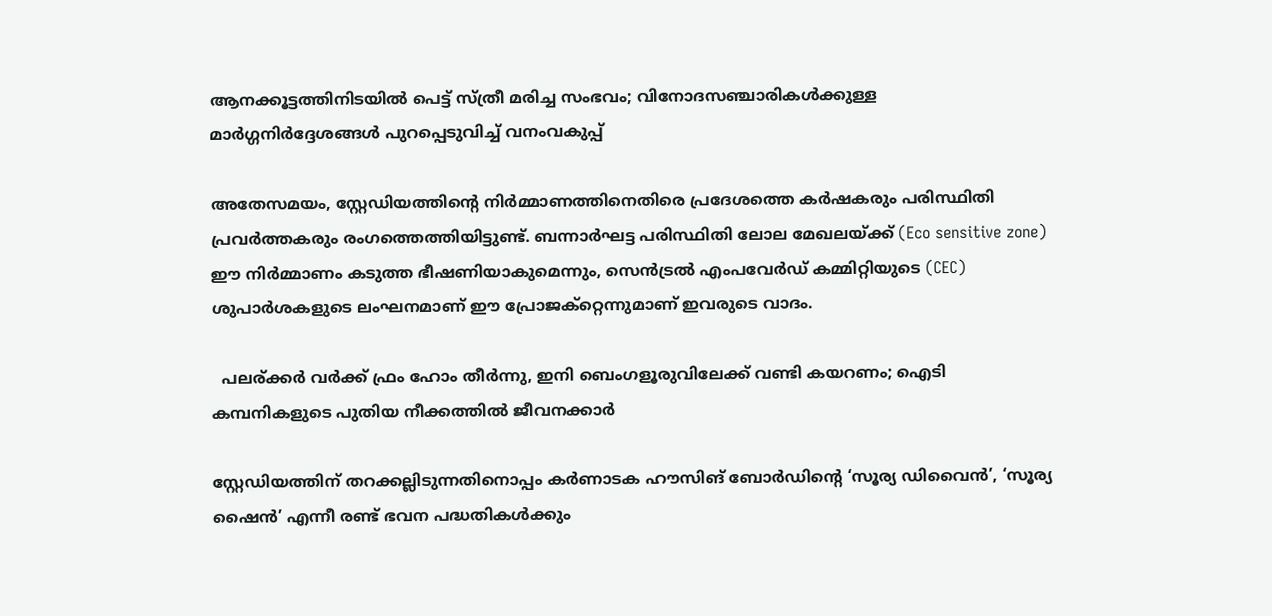ആനക്കൂട്ടത്തിനിടയിൽ പെട്ട് സ്ത്രീ മരിച്ച സംഭവം; വിനോദസഞ്ചാരികൾക്കുള്ള മാർഗ്ഗനിർദ്ദേശങ്ങൾ പുറപ്പെടുവിച്ച് വനംവകുപ്പ്

അതേസമയം, സ്റ്റേഡിയത്തിന്റെ നിർമ്മാണത്തിനെതിരെ പ്രദേശത്തെ കർഷകരും പരിസ്ഥിതി പ്രവർത്തകരും രംഗത്തെത്തിയിട്ടുണ്ട്. ബന്നാർഘട്ട പരിസ്ഥിതി ലോല മേഖലയ്ക്ക് (Eco sensitive zone) ഈ നിർമ്മാണം കടുത്ത ഭീഷണിയാകുമെന്നും, സെൻട്രൽ എംപവേർഡ് കമ്മിറ്റിയുടെ (CEC) ശുപാർശകളുടെ ലംഘനമാണ് ഈ പ്രോജക്റ്റെന്നുമാണ് ഇവരുടെ വാദം.

  പലര്ക്കർ വർക്ക് ഫ്രം ഹോം തീർന്നു, ഇനി ബെംഗളൂരുവിലേക്ക് വണ്ടി കയറണം; ഐടി കമ്പനികളുടെ പുതിയ നീക്കത്തിൽ ജീവനക്കാർ

സ്റ്റേഡിയത്തിന് തറക്കല്ലിടുന്നതിനൊപ്പം കർണാടക ഹൗസിങ് ബോർഡിന്റെ ‘സൂര്യ ഡിവൈൻ’, ‘സൂര്യ ഷൈൻ’ എന്നീ രണ്ട് ഭവന പദ്ധതികൾക്കും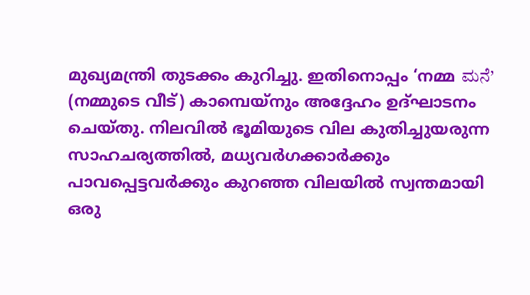മുഖ്യമന്ത്രി തുടക്കം കുറിച്ചു. ഇതിനൊപ്പം ‘നമ്മ ಮನೆ’ (നമ്മുടെ വീട്) കാമ്പെയ്‌നും അദ്ദേഹം ഉദ്ഘാടനം ചെയ്തു. നിലവിൽ ഭൂമിയുടെ വില കുതിച്ചുയരുന്ന സാഹചര്യത്തിൽ, മധ്യവർഗക്കാർക്കും പാവപ്പെട്ടവർക്കും കുറഞ്ഞ വിലയിൽ സ്വന്തമായി ഒരു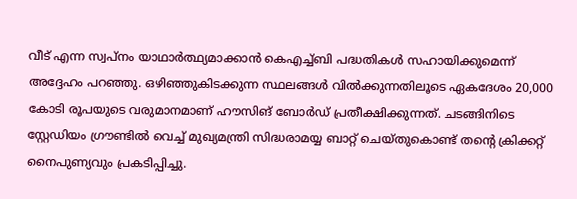വീട് എന്ന സ്വപ്നം യാഥാർത്ഥ്യമാക്കാൻ കെഎച്ച്ബി പദ്ധതികൾ സഹായിക്കുമെന്ന് അദ്ദേഹം പറഞ്ഞു. ഒഴിഞ്ഞുകിടക്കുന്ന സ്ഥലങ്ങൾ വിൽക്കുന്നതിലൂടെ ഏകദേശം 20,000 കോടി രൂപയുടെ വരുമാനമാണ് ഹൗസിങ് ബോർഡ് പ്രതീക്ഷിക്കുന്നത്. ചടങ്ങിനിടെ സ്റ്റേഡിയം ഗ്രൗണ്ടിൽ വെച്ച് മുഖ്യമന്ത്രി സിദ്ധരാമയ്യ ബാറ്റ് ചെയ്തുകൊണ്ട് തന്റെ ക്രിക്കറ്റ് നൈപുണ്യവും പ്രകടിപ്പിച്ചു.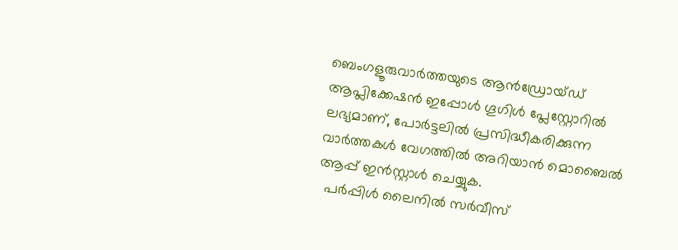ബെംഗളൂരുവാർത്തയുടെ ആൻഡ്രോയ്ഡ് ആപ്ലിക്കേഷൻ ഇപ്പോൾ ഗൂഗിൾ പ്ലേസ്റ്റോറിൽ ലഭ്യമാണ്, പോർട്ടലിൽ പ്രസിദ്ധീകരിക്കുന്ന വാർത്തകൾ വേഗത്തിൽ അറിയാൻ മൊബൈൽ ആപ്പ് ഇൻസ്റ്റാൾ ചെയ്യുക.
  പർപ്പിൾ ലൈനിൽ സർവീസ്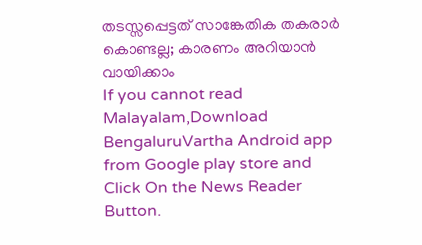തടസ്സപ്പെട്ടത് സാങ്കേതിക തകരാർ കൊണ്ടല്ല; കാരണം അറിയാൻ വായിക്കാം
If you cannot read Malayalam,Download BengaluruVartha Android app from Google play store and Click On the News Reader Button.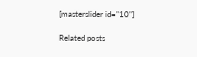[masterslider id="10"]

Related posts